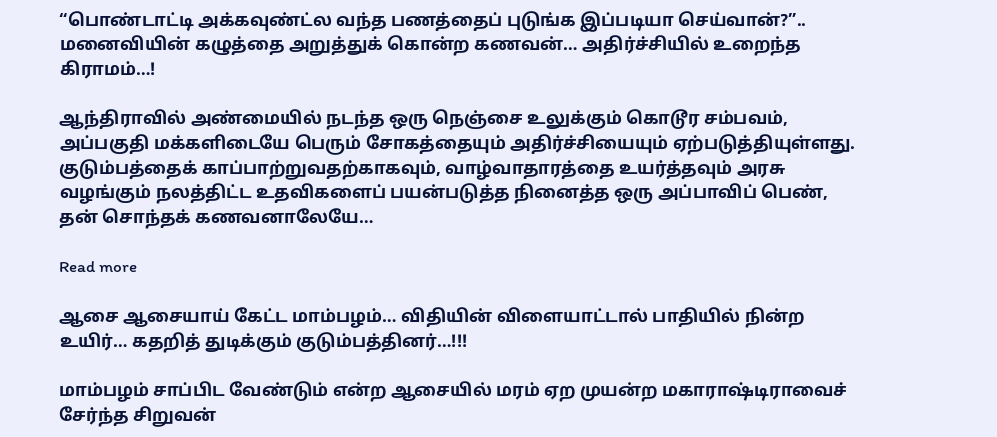“பொண்டாட்டி அக்கவுண்ட்ல வந்த பணத்தைப் புடுங்க இப்படியா செய்வான்?”.. மனைவியின் கழுத்தை அறுத்துக் கொன்ற கணவன்… அதிர்ச்சியில் உறைந்த கிராமம்…!

ஆந்திராவில் அண்மையில் நடந்த ஒரு நெஞ்சை உலுக்கும் கொடூர சம்பவம், அப்பகுதி மக்களிடையே பெரும் சோகத்தையும் அதிர்ச்சியையும் ஏற்படுத்தியுள்ளது. குடும்பத்தைக் காப்பாற்றுவதற்காகவும், வாழ்வாதாரத்தை உயர்த்தவும் அரசு வழங்கும் நலத்திட்ட உதவிகளைப் பயன்படுத்த நினைத்த ஒரு அப்பாவிப் பெண், தன் சொந்தக் கணவனாலேயே…

Read more

ஆசை ஆசையாய் கேட்ட மாம்பழம்… விதியின் விளையாட்டால் பாதியில் நின்ற உயிர்… கதறித் துடிக்கும் குடும்பத்தினர்…!!!

மாம்பழம் சாப்பிட வேண்டும் என்ற ஆசையில் மரம் ஏற முயன்ற மகாராஷ்டிராவைச் சேர்ந்த சிறுவன்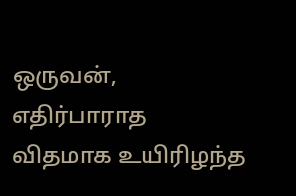ஒருவன், எதிர்பாராத விதமாக உயிரிழந்த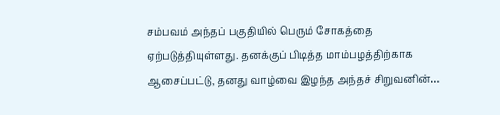சம்பவம் அந்தப் பகுதியில் பெரும் சோகத்தை ஏற்படுத்தியுள்ளது. தனக்குப் பிடித்த மாம்பழத்திற்காக ஆசைப்பட்டு, தனது வாழ்வை இழந்த அந்தச் சிறுவனின்…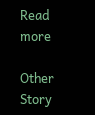Read more

Other Story